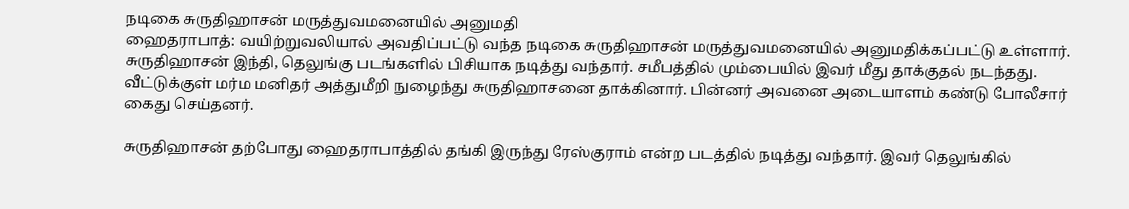நடிகை சுருதிஹாசன் மருத்துவமனையில் அனுமதி
ஹைதராபாத்: வயிற்றுவலியால் அவதிப்பட்டு வந்த நடிகை சுருதிஹாசன் மருத்துவமனையில் அனுமதிக்கப்பட்டு உள்ளார்.
சுருதிஹாசன் இந்தி, தெலுங்கு படங்களில் பிசியாக நடித்து வந்தார். சமீபத்தில் மும்பையில் இவர் மீது தாக்குதல் நடந்தது. வீட்டுக்குள் மர்ம மனிதர் அத்துமீறி நுழைந்து சுருதிஹாசனை தாக்கினார். பின்னர் அவனை அடையாளம் கண்டு போலீசார் கைது செய்தனர்.

சுருதிஹாசன் தற்போது ஹைதராபாத்தில் தங்கி இருந்து ரேஸ்குராம் என்ற படத்தில் நடித்து வந்தார். இவர் தெலுங்கில்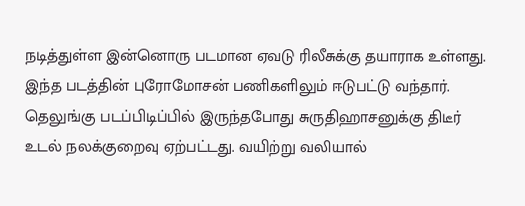நடித்துள்ள இன்னொரு படமான ஏவடு ரிலீசுக்கு தயாராக உள்ளது. இந்த படத்தின் புரோமோசன் பணிகளிலும் ஈடுபட்டு வந்தார்.
தெலுங்கு படப்பிடிப்பில் இருந்தபோது சுருதிஹாசனுக்கு திடீர் உடல் நலக்குறைவு ஏற்பட்டது. வயிற்று வலியால்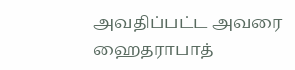அவதிப்பட்ட அவரை ஹைதராபாத்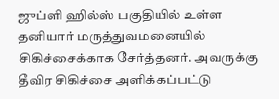ஜுப்ளி ஹில்ஸ் பகுதியில் உள்ள தனியார் மருத்துவமனையில் சிகிச்சைக்காக சேர்த்தனர். அவருக்கு தீவிர சிகிச்சை அளிக்கப்பட்டு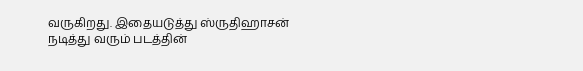வருகிறது. இதையடுத்து ஸ்ருதிஹாசன் நடித்து வரும் படத்தின்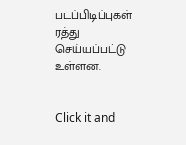படப்பிடிப்புகள் ரத்து செய்யப்பட்டு உள்ளன.


Click it and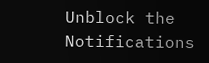Unblock the Notifications